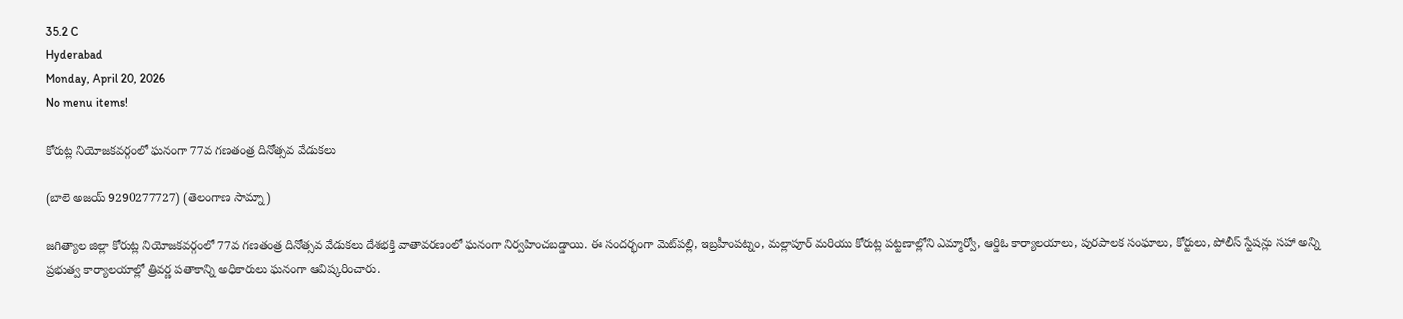35.2 C
Hyderabad
Monday, April 20, 2026
No menu items!

కోరుట్ల నియోజకవర్గంలో ఘనంగా 77వ గణతంత్ర దినోత్సవ వేడుకలు

(బాలె అజయ్ 9290277727) (తెలంగాణ సామ్నా)

జగిత్యాల జిల్లా కోరుట్ల నియోజకవర్గంలో 77వ గణతంత్ర దినోత్సవ వేడుకలు దేశభక్తి వాతావరణంలో ఘనంగా నిర్వహించబడ్డాయి. ఈ సందర్భంగా మెట్‌పల్లి, ఇబ్రహీంపట్నం, మల్లాపూర్ మరియు కోరుట్ల పట్టణాల్లోని ఎమ్మార్వో, ఆర్డిఓ కార్యాలయాలు, పురపాలక సంఘాలు, కోర్టులు, పోలీస్ స్టేషన్లు సహా అన్ని ప్రభుత్వ కార్యాలయాల్లో త్రివర్ణ పతాకాన్ని అధికారులు ఘనంగా ఆవిష్కరించారు.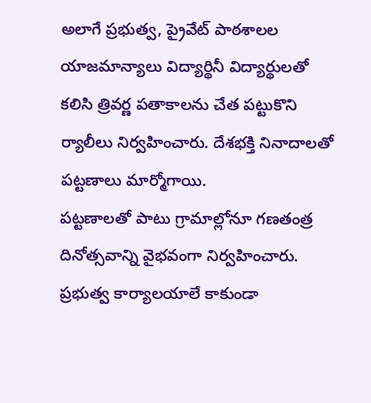అలాగే ప్రభుత్వ, ప్రైవేట్ పాఠశాలల యాజమాన్యాలు విద్యార్థినీ విద్యార్థులతో కలిసి త్రివర్ణ పతాకాలను చేత పట్టుకొని ర్యాలీలు నిర్వహించారు. దేశభక్తి నినాదాలతో పట్టణాలు మార్మోగాయి.
పట్టణాలతో పాటు గ్రామాల్లోనూ గణతంత్ర దినోత్సవాన్ని వైభవంగా నిర్వహించారు. ప్రభుత్వ కార్యాలయాలే కాకుండా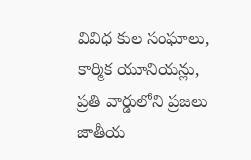వివిధ కుల సంఘాలు, కార్మిక యూనియన్లు, ప్రతి వార్డులోని ప్రజలు జాతీయ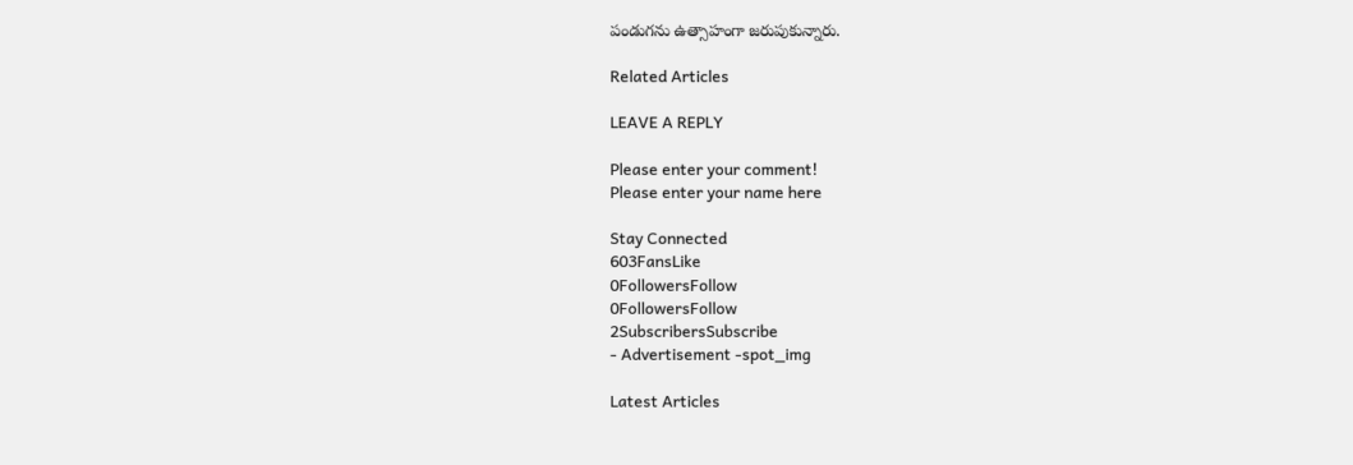పండుగను ఉత్సాహంగా జరుపుకున్నారు.

Related Articles

LEAVE A REPLY

Please enter your comment!
Please enter your name here

Stay Connected
603FansLike
0FollowersFollow
0FollowersFollow
2SubscribersSubscribe
- Advertisement -spot_img

Latest Articles